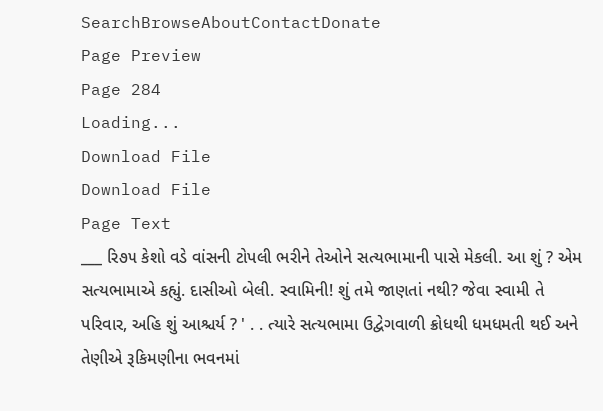SearchBrowseAboutContactDonate
Page Preview
Page 284
Loading...
Download File
Download File
Page Text
___ રિ૭૫ કેશો વડે વાંસની ટોપલી ભરીને તેઓને સત્યભામાની પાસે મેકલી. આ શું ? એમ સત્યભામાએ કહ્યું. દાસીઓ બેલી. સ્વામિની! શું તમે જાણતાં નથી? જેવા સ્વામી તે પરિવાર, અહિ શું આશ્ચર્ય ? ' . . ત્યારે સત્યભામા ઉદ્વેગવાળી ક્રોધથી ધમધમતી થઈ અને તેણીએ રૂકિમણીના ભવનમાં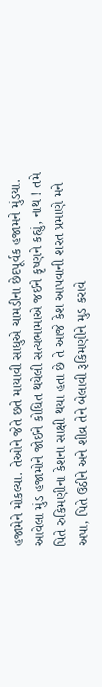હજામેને મોકલ્યા. તેઓને જેતે છતે માયાવી સાધુએ ચામડીના છેદપૂર્વક હજામને મુંડયા. આવેલા મુંડ હજામોને જોઈને કોધિત થયેલી સત્યભામાએ જઈને કૃષ્ણને કહ્યું, નાથ ! તમે પિતે રુકિમણીના કેશના સાક્ષી થયા હતા છે તે આજે કેશ આપવાની શરત પ્રમાણે મને અપા, પિતે ઉઠીને અને શીવ્ર તેને બેલાવી રૂકિમણીને મુડ કરાવે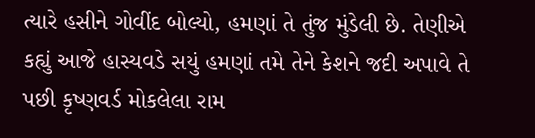ત્યારે હસીને ગોવીંદ બોલ્યો, હમણાં તે તુંજ મુંડેલી છે. તેણીએ કહ્યું આજે હાસ્યવડે સયું હમણાં તમે તેને કેશને જદી અપાવે તે પછી કૃષ્ણવર્ડ મોકલેલા રામ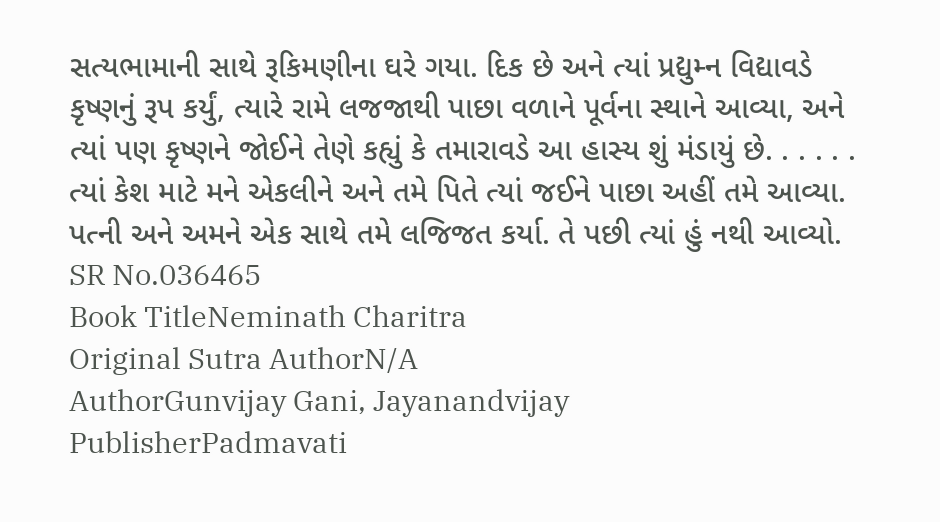સત્યભામાની સાથે રૂકિમણીના ઘરે ગયા. દિક છે અને ત્યાં પ્રદ્યુમ્ન વિદ્યાવડે કૃષ્ણનું રૂપ કર્યું, ત્યારે રામે લજજાથી પાછા વળાને પૂર્વના સ્થાને આવ્યા, અને ત્યાં પણ કૃષ્ણને જોઈને તેણે કહ્યું કે તમારાવડે આ હાસ્ય શું મંડાયું છે. . . . . . ત્યાં કેશ માટે મને એકલીને અને તમે પિતે ત્યાં જઈને પાછા અહીં તમે આવ્યા. પત્ની અને અમને એક સાથે તમે લજિજત કર્યા. તે પછી ત્યાં હું નથી આવ્યો.
SR No.036465
Book TitleNeminath Charitra
Original Sutra AuthorN/A
AuthorGunvijay Gani, Jayanandvijay
PublisherPadmavati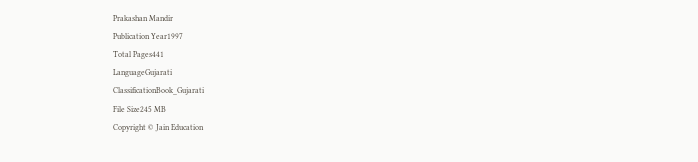Prakashan Mandir
Publication Year1997
Total Pages441
LanguageGujarati
ClassificationBook_Gujarati
File Size245 MB
Copyright © Jain Education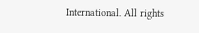International. All rights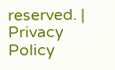reserved. | Privacy Policy